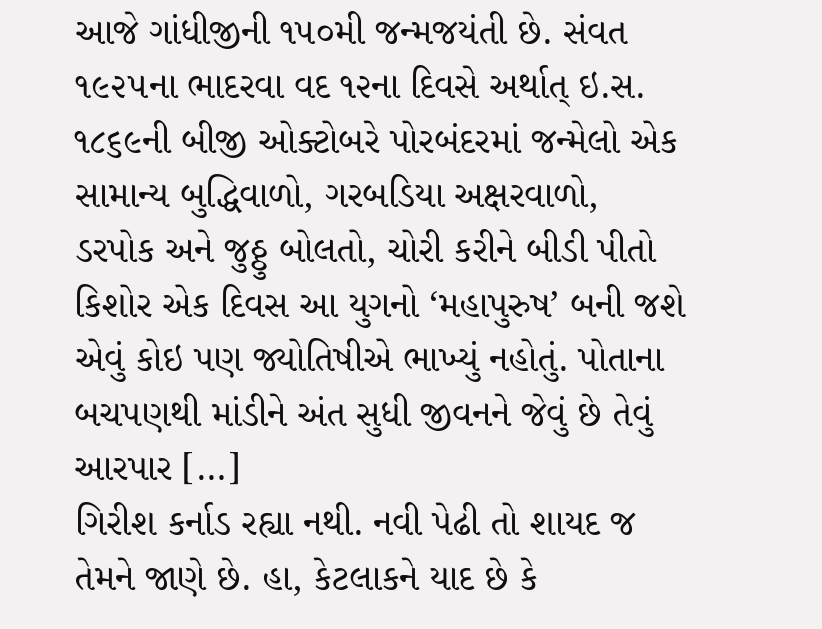આજે ગાંધીજીની ૧૫૦મી જન્મજયંતી છે. સંવત ૧૯૨૫ના ભાદરવા વદ ૧૨ના દિવસે અર્થાત્ ઇ.સ. ૧૮૬૯ની બીજી ઓક્ટોબરે પોરબંદરમાં જન્મેલો એક સામાન્ય બુદ્ધિવાળો, ગરબડિયા અક્ષરવાળો, ડરપોક અને જુઠ્ઠુ બોલતો, ચોરી કરીને બીડી પીતો કિશોર એક દિવસ આ યુગનો ‘મહાપુરુષ’ બની જશે એવું કોઇ પણ જ્યોતિષીએ ભાખ્યું નહોતું. પોતાના બચપણથી માંડીને અંત સુધી જીવનને જેવું છે તેવું આરપાર […]
ગિરીશ કર્નાડ રહ્યા નથી. નવી પેઢી તો શાયદ જ તેમને જાણે છે. હા, કેટલાકને યાદ છે કે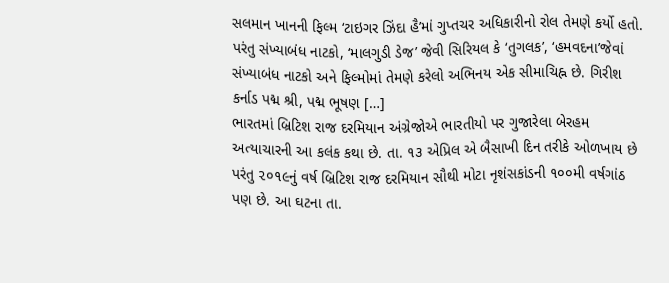સલમાન ખાનની ફિલ્મ ‘ટાઇગર ઝિંદા હૈ’માં ગુપ્તચર અધિકારીનો રોલ તેમણે કર્યો હતો. પરંતુ સંખ્યાબંધ નાટકો, ‘માલગુડી ડેજ’ જેવી સિરિયલ કે ‘તુગલક’, ‘હમવદના’જેવાં સંખ્યાબંધ નાટકો અને ફિલ્મોમાં તેમણે કરેલો અભિનય એક સીમાચિહ્ન છે. ગિરીશ કર્નાડ પદ્મ શ્રી, પદ્મ ભૂષણ […]
ભારતમાં બ્રિટિશ રાજ દરમિયાન અંગ્રેજોએ ભારતીયો પર ગુજારેલા બેરહમ અત્યાચારની આ કલંક કથા છે. તા. ૧૩ એપ્રિલ એ બૈસાખી દિન તરીકે ઓળખાય છે પરંતુ ૨૦૧૯નું વર્ષ બ્રિટિશ રાજ દરમિયાન સૌથી મોટા નૃશંસકાંડની ૧૦૦મી વર્ષગાંઠ પણ છે. આ ઘટના તા.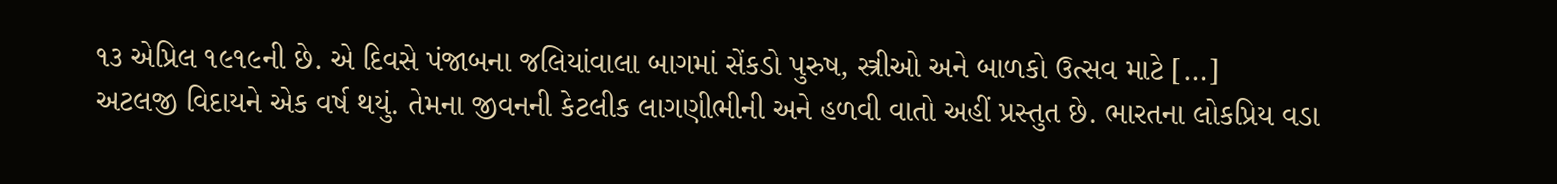૧૩ એપ્રિલ ૧૯૧૯ની છે. એ દિવસે પંજાબના જલિયાંવાલા બાગમાં સેંકડો પુરુષ, સ્ત્રીઓ અને બાળકો ઉત્સવ માટે […]
અટલજી વિદાયને એક વર્ષ થયું. તેમના જીવનની કેટલીક લાગણીભીની અને હળવી વાતો અહીં પ્રસ્તુત છે. ભારતના લોકપ્રિય વડા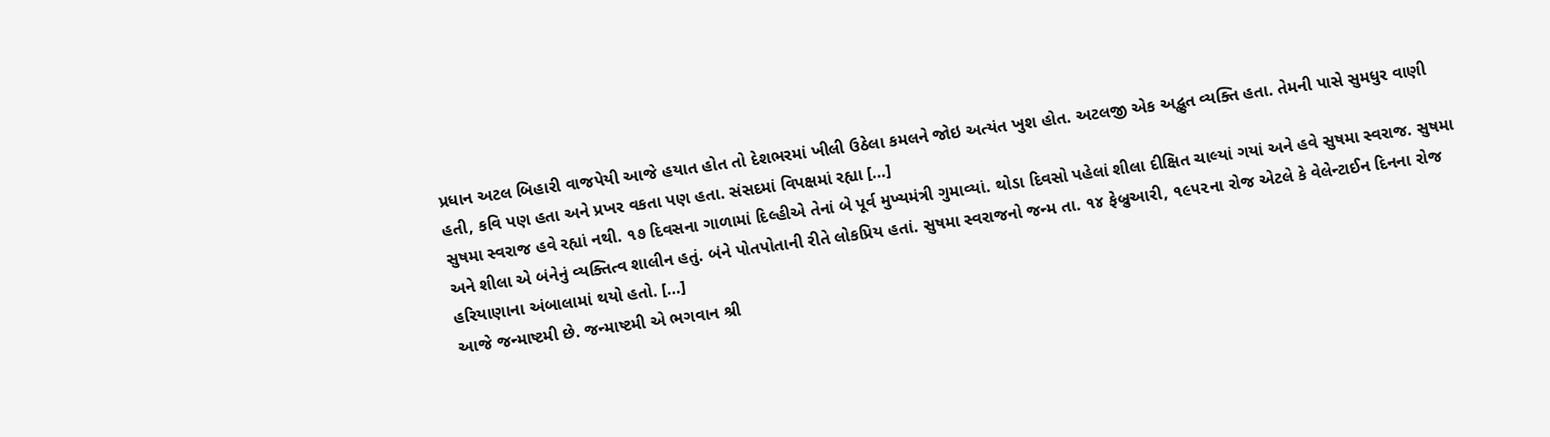પ્રધાન અટલ બિહારી વાજપેયી આજે હયાત હોત તો દેશભરમાં ખીલી ઉઠેલા કમલને જોઇ અત્યંત ખુશ હોત. અટલજી એક અદ્ભુત વ્યક્તિ હતા. તેમની પાસે સુમધુર વાણી હતી, કવિ પણ હતા અને પ્રખર વકતા પણ હતા. સંસદમાં વિપક્ષમાં રહ્યા […]
સુષમા સ્વરાજ હવે રહ્યાં નથી. ૧૭ દિવસના ગાળામાં દિલ્હીએ તેનાં બે પૂર્વ મુખ્યમંત્રી ગુમાવ્યાં. થોડા દિવસો પહેલાં શીલા દીક્ષિત ચાલ્યાં ગયાં અને હવે સુષમા સ્વરાજ. સુષમા અને શીલા એ બંનેનું વ્યક્તિત્વ શાલીન હતું. બંને પોતપોતાની રીતે લોકપ્રિય હતાં. સુષમા સ્વરાજનો જન્મ તા. ૧૪ ફેબ્રુઆરી, ૧૯૫૨ના રોજ એટલે કે વેલેન્ટાઈન દિનના રોજ હરિયાણાના અંબાલામાં થયો હતો. […]
આજે જન્માષ્ટમી છે. જન્માષ્ટમી એ ભગવાન શ્રી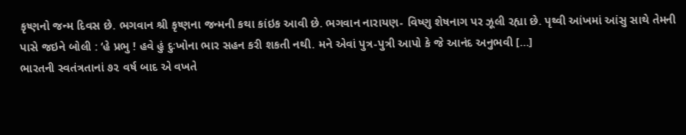કૃષ્ણનો જન્મ દિવસ છે. ભગવાન શ્રી કૃષ્ણના જન્મની કથા કાંઇક આવી છે. ભગવાન નારાયણ- વિષ્ણુ શેષનાગ પર ઝૂલી રહ્યા છે. પૃથ્વી આંખમાં આંસુ સાથે તેમની પાસે જઇને બોલી : ‘હે પ્રભુ ! હવે હું દુઃખોના ભાર સહન કરી શકતી નથી. મને એવાં પુત્ર-પુત્રી આપો કે જે આનંદ અનુભવી […]
ભારતની સ્વતંત્રતાનાં ૭૨ વર્ષ બાદ એ વખતે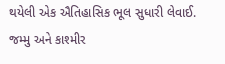થયેલી એક ઐતિહાસિક ભૂલ સુધારી લેવાઈ. જમ્મુ અને કાશ્મીર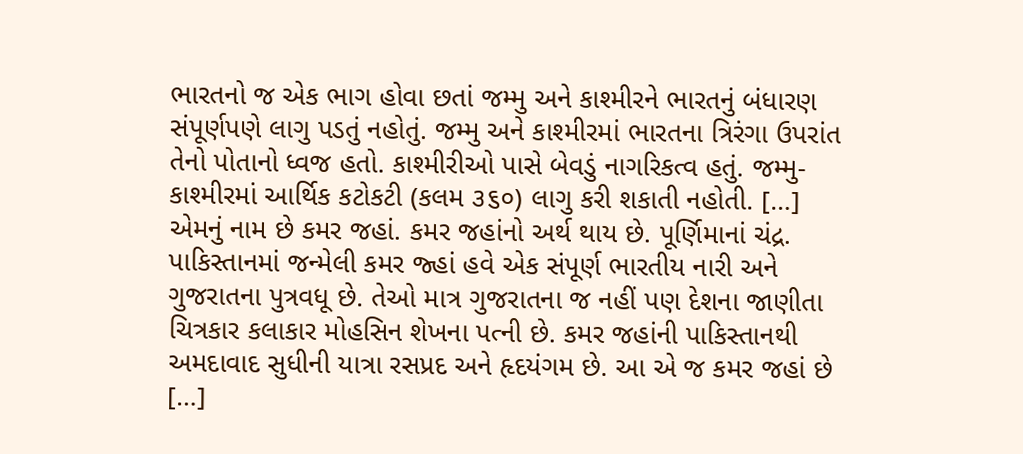ભારતનો જ એક ભાગ હોવા છતાં જમ્મુ અને કાશ્મીરને ભારતનું બંધારણ સંપૂર્ણપણે લાગુ પડતું નહોતું. જમ્મુ અને કાશ્મીરમાં ભારતના ત્રિરંગા ઉપરાંત તેનો પોતાનો ધ્વજ હતો. કાશ્મીરીઓ પાસે બેવડું નાગરિકત્વ હતું. જમ્મુ-કાશ્મીરમાં આર્થિક કટોકટી (કલમ ૩૬૦) લાગુ કરી શકાતી નહોતી. […]
એમનું નામ છે કમર જહાં. કમર જહાંનો અર્થ થાય છે. પૂર્ણિમાનાં ચંદ્ર. પાકિસ્તાનમાં જન્મેલી કમર જ્હાં હવે એક સંપૂર્ણ ભારતીય નારી અને ગુજરાતના પુત્રવધૂ છે. તેઓ માત્ર ગુજરાતના જ નહીં પણ દેશના જાણીતા ચિત્રકાર કલાકાર મોહસિન શેખના પત્ની છે. કમર જહાંની પાકિસ્તાનથી અમદાવાદ સુધીની યાત્રા રસપ્રદ અને હૃદયંગમ છે. આ એ જ કમર જહાં છે […]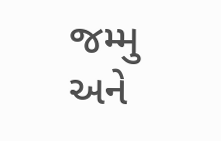જમ્મુ અને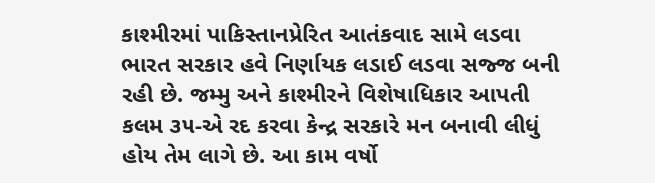કાશ્મીરમાં પાકિસ્તાનપ્રેરિત આતંકવાદ સામે લડવા ભારત સરકાર હવે નિર્ણાયક લડાઈ લડવા સજ્જ બની રહી છે. જમ્મુ અને કાશ્મીરને વિશેષાધિકાર આપતી કલમ ૩૫-એ રદ કરવા કેન્દ્ર સરકારે મન બનાવી લીધું હોય તેમ લાગે છે. આ કામ વર્ષો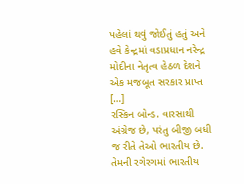પહેલાં થવું જોઈતું હતું અને હવે કેન્દ્રમાં વડાપ્રધાન નરેન્દ્ર મોદીના નેતૃત્વ હેઠળ દેશને એક મજબૂત સરકાર પ્રાપ્ત […]
રસ્કિન બોન્ડ. વારસાથી અંગ્રેજ છે, પરંતુ બીજી બધી જ રીતે તેઓ ભારતીય છે. તેમની રગેરગમાં ભારતીય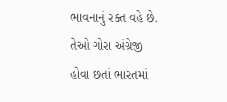ભાવનાનું રક્ત વહે છે. તેઓ ગોરા અંગ્રેજી હોવા છતાં ભારતમાં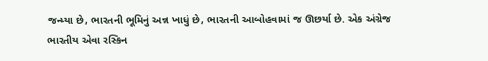જન્મ્યા છે, ભારતની ભૂમિનું અન્ન ખાધું છે, ભારતની આબોહવામાં જ ઊછર્યા છે. એક અંગ્રેજ ભારતીય એવા રસ્કિન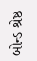બોન્ડ શ્રેષ્ઠ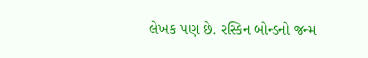લેખક પણ છે. રસ્કિન બોન્ડનો જન્મ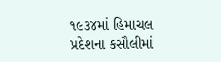૧૯૩૪માં હિમાચલ પ્રદેશના કસૌલીમાં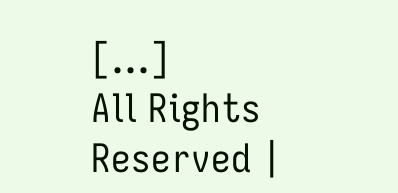[…]
All Rights Reserved |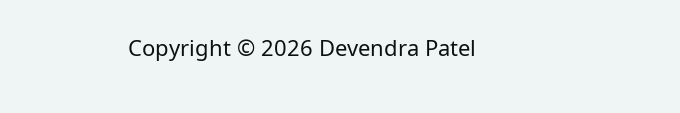Copyright © 2026 Devendra Patel